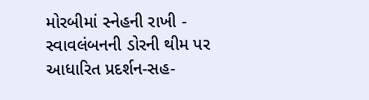મોરબીમાં સ્નેહની રાખી - સ્વાવલંબનની ડોરની થીમ પર આધારિત પ્રદર્શન-સહ-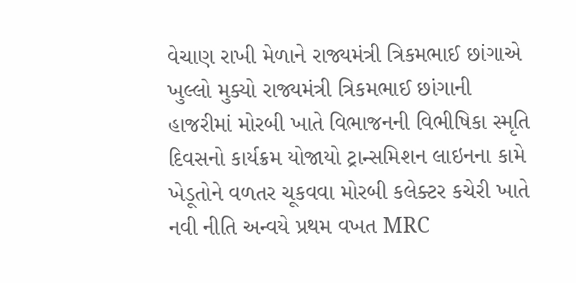વેચાણ રાખી મેળાને રાજ્યમંત્રી ત્રિકમભાઈ છાંગાએ ખુલ્લો મુક્યો રાજ્યમંત્રી ત્રિકમભાઈ છાંગાની હાજરીમાં મોરબી ખાતે વિભાજનની વિભીષિકા સ્મૃતિ દિવસનો કાર્યક્રમ યોજાયો ટ્રાન્સમિશન લાઇનના કામે ખેડૂતોને વળતર ચૂકવવા મોરબી કલેક્ટર કચેરી ખાતે નવી નીતિ અન્વયે પ્રથમ વખત MRC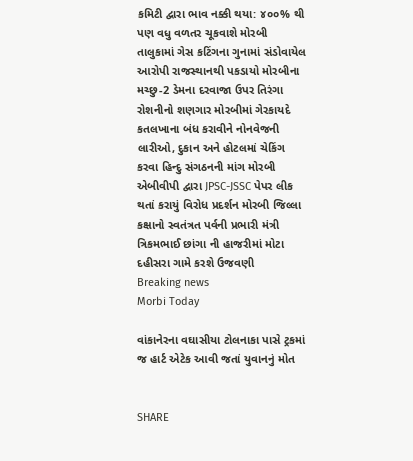કમિટી દ્વારા ભાવ નક્કી થયા: ૪૦૦% થી પણ વધુ વળતર ચૂકવાશે મોરબી તાલુકામાં ગેસ કટિંગના ગુનામાં સંડોવાયેલ આરોપી રાજસ્થાનથી પકડાયો મોરબીના મચ્છુ-2 ડેમના દરવાજા ઉપર તિરંગા રોશનીનો શણગાર મોરબીમાં ગેરકાયદે કતલખાના બંધ કરાવીને નોનવેજની લારીઓ, દુકાન અને હોટલમાં ચેકિંગ કરવા હિન્દુ સંગઠનની માંગ મોરબી એબીવીપી દ્વારા JPSC-JSSC પેપર લીક થતાં કરાયું વિરોધ પ્રદર્શન મોરબી જિલ્લા કક્ષાનો સ્વતંત્રત પર્વની પ્રભારી મંત્રી ત્રિકમભાઈ છાંગા ની હાજરીમાં મોટા દહીસરા ગામે કરશે ઉજવણી
Breaking news
Morbi Today

વાંકાનેરના વઘાસીયા ટોલનાકા પાસે ટ્રકમાં જ હાર્ટ એટેક આવી જતાં યુવાનનું મોત


SHARE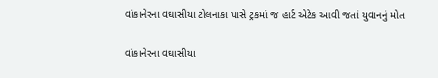વાંકાનેરના વઘાસીયા ટોલનાકા પાસે ટ્રકમાં જ હાર્ટ એટેક આવી જતાં યુવાનનું મોત

વાંકાનેરના વઘાસીયા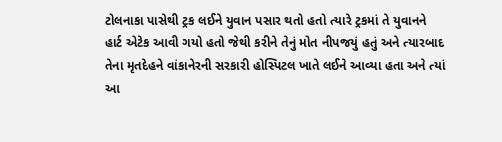ટોલનાકા પાસેથી ટ્રક લઈને યુવાન પસાર થતો હતો ત્યારે ટ્રકમાં તે યુવાનને હાર્ટ એટેક આવી ગયો હતો જેથી કરીને તેનું મોત નીપજયું હતું અને ત્યારબાદ તેના મૃતદેહને વાંકાનેરની સરકારી હોસ્પિટલ ખાતે લઈને આવ્યા હતા અને ત્યાં આ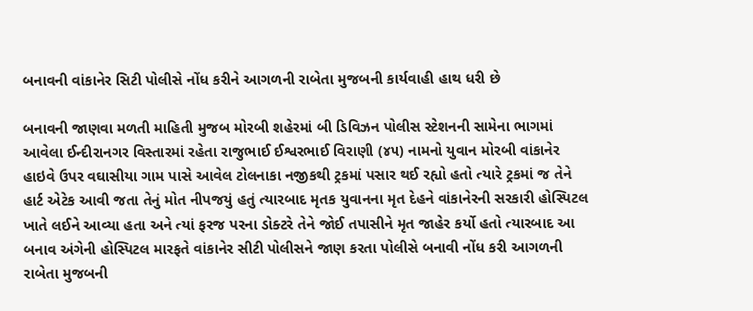બનાવની વાંકાનેર સિટી પોલીસે નોંધ કરીને આગળની રાબેતા મુજબની કાર્યવાહી હાથ ધરી છે

બનાવની જાણવા મળતી માહિતી મુજબ મોરબી શહેરમાં બી ડિવિઝન પોલીસ સ્ટેશનની સામેના ભાગમાં આવેલા ઈન્દીરાનગર વિસ્તારમાં રહેતા રાજુભાઈ ઈશ્વરભાઈ વિરાણી (૪૫) નામનો યુવાન મોરબી વાંકાનેર હાઇવે ઉપર વઘાસીયા ગામ પાસે આવેલ ટોલનાકા નજીકથી ટ્રકમાં પસાર થઈ રહ્યો હતો ત્યારે ટ્રકમાં જ તેને હાર્ટ એટેક આવી જતા તેનું મોત નીપજયું હતું ત્યારબાદ મૃતક યુવાનના મૃત દેહને વાંકાનેરની સરકારી હોસ્પિટલ ખાતે લઈને આવ્યા હતા અને ત્યાં ફરજ પરના ડોક્ટરે તેને જોઈ તપાસીને મૃત જાહેર કર્યો હતો ત્યારબાદ આ બનાવ અંગેની હોસ્પિટલ મારફતે વાંકાનેર સીટી પોલીસને જાણ કરતા પોલીસે બનાવી નોંધ કરી આગળની રાબેતા મુજબની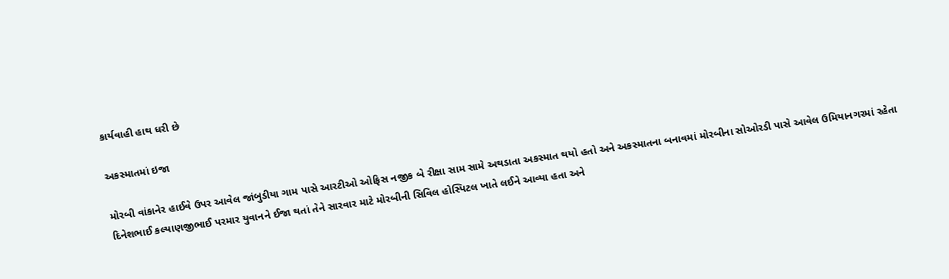કાર્યવાહી હાથ ધરી છે

અકસ્માતમાં ઇજા

મોરબી વાંકાનેર હાઈવે ઉપર આવેલ જાંબુડીયા ગામ પાસે આરટીઓ ઓફિસ નજીક બે રીક્ષા સામ સામે અથડાતા અકસ્માત થયો હતો અને અકસ્માતના બનાવમાં મોરબીના સોઓરડી પાસે આવેલ ઉમિયાનગરમાં રહેતા દિનેશભાઈ કલ્યાણજીભાઈ પરમાર યુવાનને ઈજા થતાં તેને સારવાર માટે મોરબીની સિવિલ હોસ્પિટલ ખાતે લઈને આવ્યા હતા અને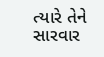ત્યારે તેને સારવાર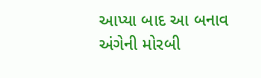આપ્યા બાદ આ બનાવ અંગેની મોરબી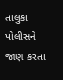તાલુકા પોલીસને જાણ કરતા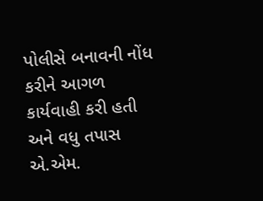પોલીસે બનાવની નોંધ કરીને આગળ કાર્યવાહી કરી હતી અને વધુ તપાસ એ.એમ.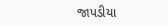જાપડીયા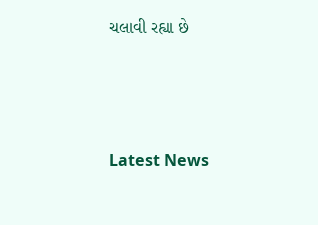ચલાવી રહ્યા છે






Latest News